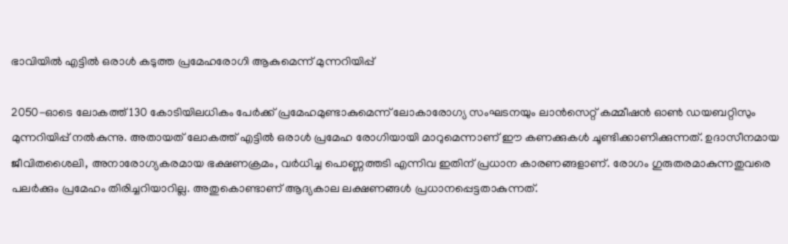ഭാവിയില്‍ എട്ടില്‍ ഒരാള്‍ കടുത്ത പ്രമേഹരോഗി ആകുമെന്ന് മുന്നറിയിപ്പ്

2050-ഓടെ ലോകത്ത് 130 കോടിയിലധികം പേര്‍ക്ക് പ്രമേഹമുണ്ടാകുമെന്ന് ലോകാരോഗ്യ സംഘടനയും ലാന്‍സെറ്റ് കമ്മീഷന്‍ ഓണ്‍ ഡയബറ്റിസും മുന്നറിയിപ്പ് നല്‍കുന്നു. അതായത് ലോകത്ത് എട്ടില്‍ ഒരാള്‍ പ്രമേഹ രോഗിയായി മാറുമെന്നാണ് ഈ കണക്കുകള്‍ ചൂണ്ടിക്കാണിക്കുന്നത്. ഉദാസീനമായ ജീവിതശൈലി, അനാരോഗ്യകരമായ ഭക്ഷണക്രമം, വര്‍ധിച്ച പൊണ്ണത്തടി എന്നിവ ഇതിന് പ്രധാന കാരണങ്ങളാണ്. രോഗം ഗുരുതരമാകുന്നതുവരെ പലര്‍ക്കും പ്രമേഹം തിരിച്ചറിയാറില്ല. അതുകൊണ്ടാണ് ആദ്യകാല ലക്ഷണങ്ങള്‍ പ്രധാനപ്പെട്ടതാകുന്നത്.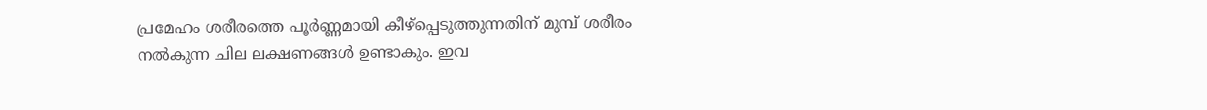പ്രമേഹം ശരീരത്തെ പൂര്‍ണ്ണമായി കീഴ്‌പ്പെടുത്തുന്നതിന് മുമ്പ് ശരീരം നല്‍കുന്ന ചില ലക്ഷണങ്ങള്‍ ഉണ്ടാകും. ഇവ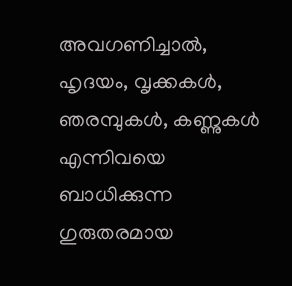അവഗണിച്ചാല്‍, ഹൃദയം, വൃക്കകള്‍, ഞരമ്പുകള്‍, കണ്ണുകള്‍ എന്നിവയെ ബാധിക്കുന്ന ഗുരുതരമായ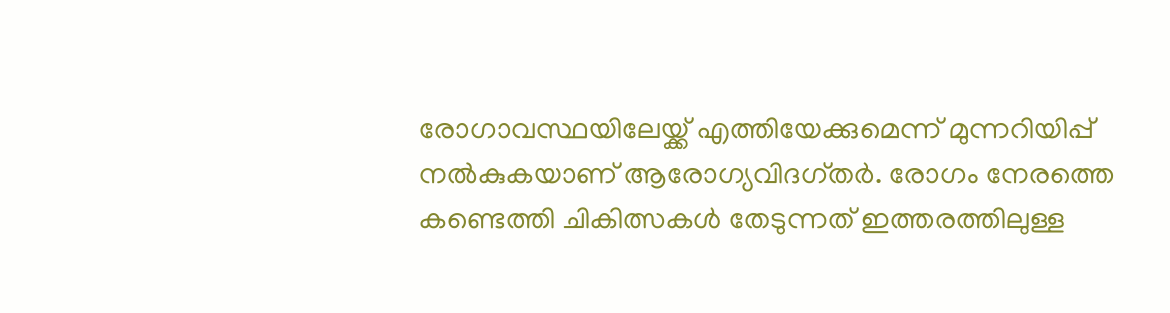രോഗാവസ്ഥയിലേയ്ക്ക് എത്തിയേക്കുമെന്ന് മുന്നറിയിപ്പ് നല്‍കുകയാണ് ആരോഗ്യവിദഗ്തര്‍. രോഗം നേരത്തെ കണ്ടെത്തി ചികിത്സകള്‍ തേടുന്നത് ഇത്തരത്തിലുള്ള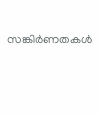സങ്കിര്‍ണതകള്‍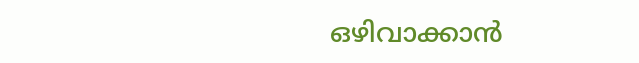ഒഴിവാക്കാന്‍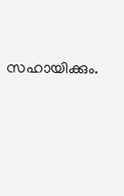സഹായിക്കും.